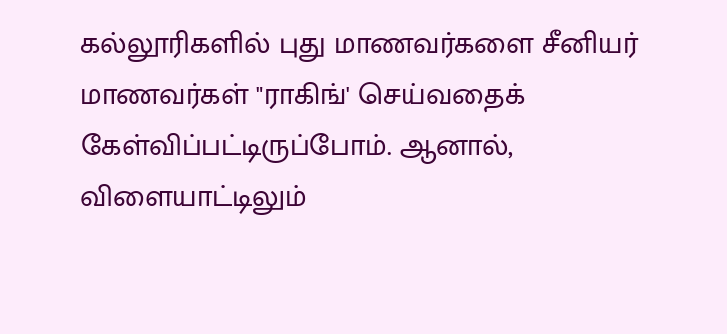கல்லூரிகளில் புது மாணவர்களை சீனியர் மாணவர்கள் "ராகிங்' செய்வதைக் கேள்விப்பட்டிருப்போம். ஆனால், விளையாட்டிலும்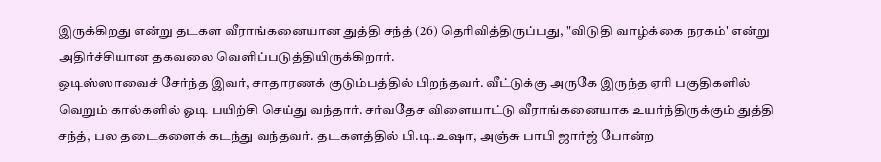இருக்கிறது என்று தடகள வீராங்கனையான துத்தி சந்த் (26) தெரிவித்திருப்பது, "விடுதி வாழ்க்கை நரகம்' என்று அதிர்ச்சியான தகவலை வெளிப்படுத்தியிருக்கிறார்.
ஒடிஸ்ஸாவைச் சேர்ந்த இவர், சாதாரணக் குடும்பத்தில் பிறந்தவர். வீட்டுக்கு அருகே இருந்த ஏரி பகுதிகளில் வெறும் கால்களில் ஓடி பயிற்சி செய்து வந்தார். சர்வதேச விளையாட்டு வீராங்கனையாக உயர்ந்திருக்கும் துத்தி சந்த், பல தடைகளைக் கடந்து வந்தவர். தடகளத்தில் பி.டி.உஷா, அஞ்சு பாபி ஜார்ஜ் போன்ற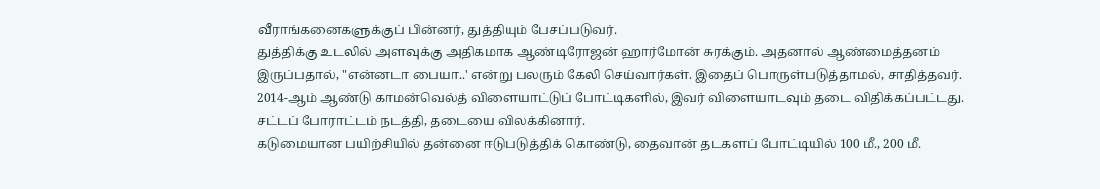வீராங்கனைகளுக்குப் பின்னர், துத்தியும் பேசப்படுவர்.
துத்திக்கு உடலில் அளவுக்கு அதிகமாக ஆண்டிரோஜன் ஹார்மோன் சுரக்கும். அதனால் ஆண்மைத்தனம் இருப்பதால், "என்னடா பையா..' என்று பலரும் கேலி செய்வார்கள். இதைப் பொருள்படுத்தாமல், சாதித்தவர்.
2014-ஆம் ஆண்டு காமன்வெல்த் விளையாட்டுப் போட்டிகளில், இவர் விளையாடவும் தடை விதிக்கப்பட்டது. சட்டப் போராட்டம் நடத்தி, தடையை விலக்கினார்.
கடுமையான பயிற்சியில் தன்னை ஈடுபடுத்திக் கொண்டு, தைவான் தடகளப் போட்டியில் 100 மீ., 200 மீ.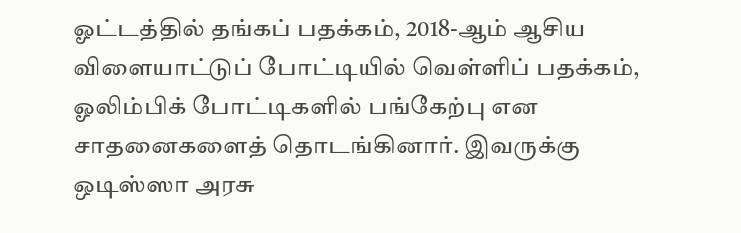ஓட்டத்தில் தங்கப் பதக்கம், 2018-ஆம் ஆசிய விளையாட்டுப் போட்டியில் வெள்ளிப் பதக்கம், ஓலிம்பிக் போட்டிகளில் பங்கேற்பு என சாதனைகளைத் தொடங்கினார். இவருக்கு ஒடிஸ்ஸா அரசு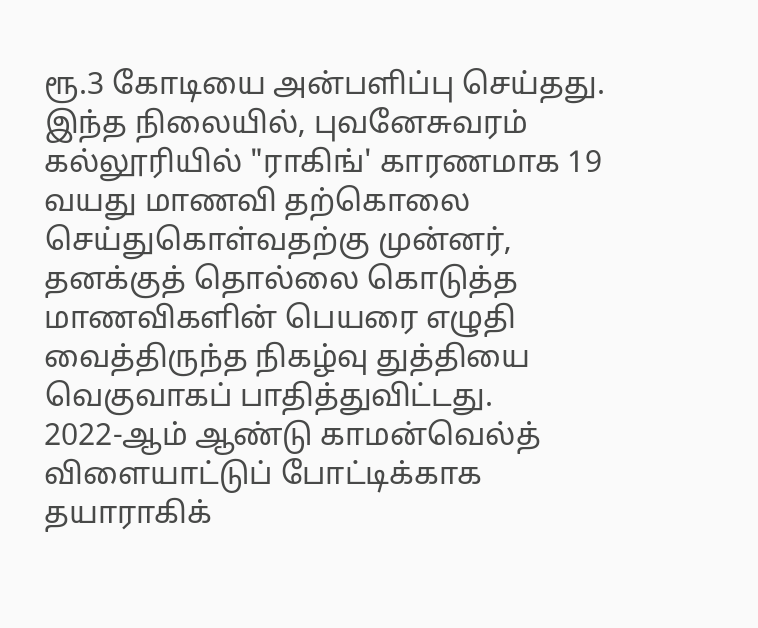ரூ.3 கோடியை அன்பளிப்பு செய்தது.
இந்த நிலையில், புவனேசுவரம் கல்லூரியில் "ராகிங்' காரணமாக 19 வயது மாணவி தற்கொலை செய்துகொள்வதற்கு முன்னர், தனக்குத் தொல்லை கொடுத்த மாணவிகளின் பெயரை எழுதி வைத்திருந்த நிகழ்வு துத்தியை வெகுவாகப் பாதித்துவிட்டது.
2022-ஆம் ஆண்டு காமன்வெல்த் விளையாட்டுப் போட்டிக்காக தயாராகிக்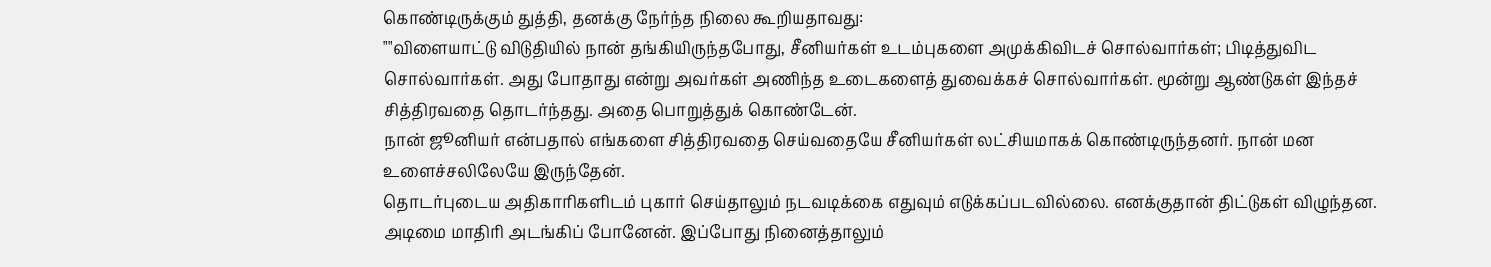கொண்டிருக்கும் துத்தி, தனக்கு நேர்ந்த நிலை கூறியதாவது:
""விளையாட்டு விடுதியில் நான் தங்கியிருந்தபோது, சீனியர்கள் உடம்புகளை அமுக்கிவிடச் சொல்வார்கள்; பிடித்துவிட சொல்வார்கள். அது போதாது என்று அவர்கள் அணிந்த உடைகளைத் துவைக்கச் சொல்வார்கள். மூன்று ஆண்டுகள் இந்தச் சித்திரவதை தொடர்ந்தது. அதை பொறுத்துக் கொண்டேன்.
நான் ஜூனியர் என்பதால் எங்களை சித்திரவதை செய்வதையே சீனியர்கள் லட்சியமாகக் கொண்டிருந்தனர். நான் மன உளைச்சலிலேயே இருந்தேன்.
தொடர்புடைய அதிகாரிகளிடம் புகார் செய்தாலும் நடவடிக்கை எதுவும் எடுக்கப்படவில்லை. எனக்குதான் திட்டுகள் விழுந்தன. அடிமை மாதிரி அடங்கிப் போனேன். இப்போது நினைத்தாலும்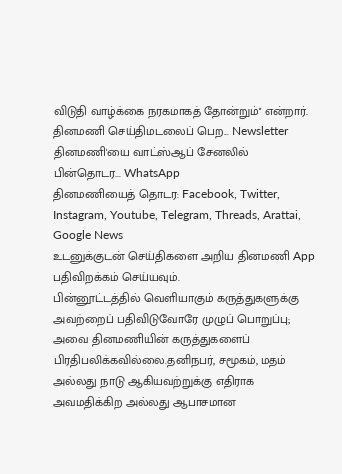விடுதி வாழ்க்கை நரகமாகத் தோன்றும்'' என்றார்.
தினமணி செய்திமடலைப் பெற... Newsletter
தினமணி'யை வாட்ஸ்ஆப் சேனலில் பின்தொடர... WhatsApp
தினமணியைத் தொடர: Facebook, Twitter, Instagram, Youtube, Telegram, Threads, Arattai, Google News
உடனுக்குடன் செய்திகளை அறிய தினமணி App பதிவிறக்கம் செய்யவும்.
பின்னூட்டத்தில் வெளியாகும் கருத்துகளுக்கு அவற்றைப் பதிவிடுவோரே முழுப் பொறுப்பு; அவை தினமணியின் கருத்துகளைப் பிரதிபலிக்கவில்லை.தனிநபர், சமூகம், மதம் அல்லது நாடு ஆகியவற்றுக்கு எதிராக அவமதிக்கிற அல்லது ஆபாசமான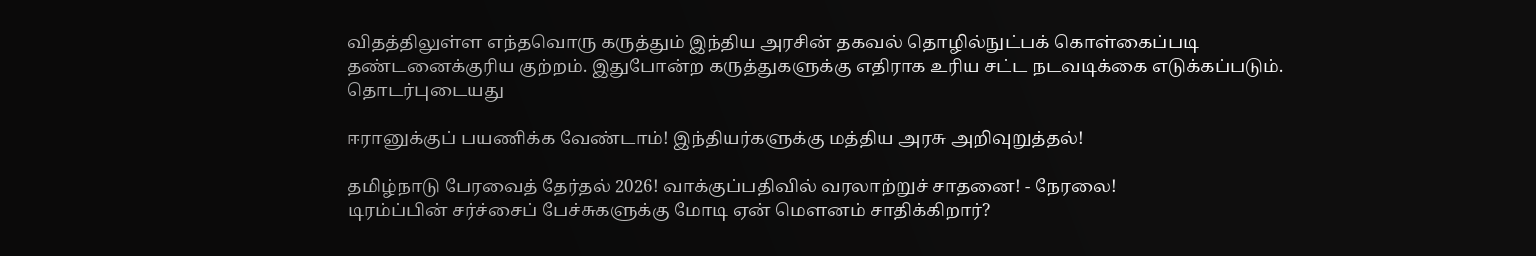விதத்திலுள்ள எந்தவொரு கருத்தும் இந்திய அரசின் தகவல் தொழில்நுட்பக் கொள்கைப்படி தண்டனைக்குரிய குற்றம். இதுபோன்ற கருத்துகளுக்கு எதிராக உரிய சட்ட நடவடிக்கை எடுக்கப்படும்.
தொடர்புடையது

ஈரானுக்குப் பயணிக்க வேண்டாம்! இந்தியர்களுக்கு மத்திய அரசு அறிவுறுத்தல்!

தமிழ்நாடு பேரவைத் தேர்தல் 2026! வாக்குப்பதிவில் வரலாற்றுச் சாதனை! - நேரலை!
டிரம்ப்பின் சர்ச்சைப் பேச்சுகளுக்கு மோடி ஏன் மௌனம் சாதிக்கிறார்?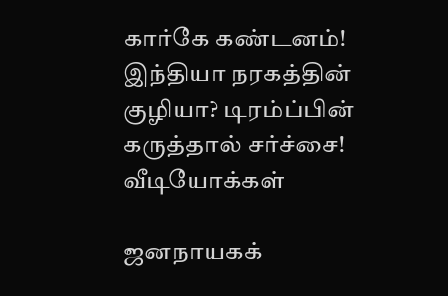கார்கே கண்டனம்!
இந்தியா நரகத்தின் குழியா? டிரம்ப்பின் கருத்தால் சர்ச்சை!
வீடியோக்கள்

ஜனநாயகக்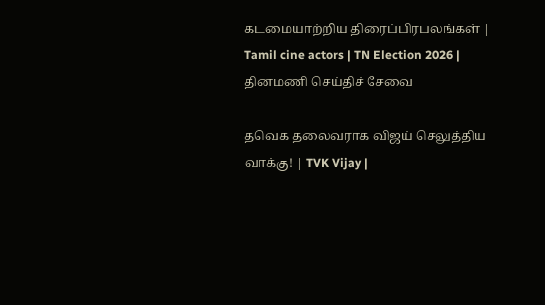கடமையாற்றிய திரைப்பிரபலங்கள் | Tamil cine actors | TN Election 2026 |
தினமணி செய்திச் சேவை

தவெக தலைவராக விஜய் செலுத்திய வாக்கு! | TVK Vijay |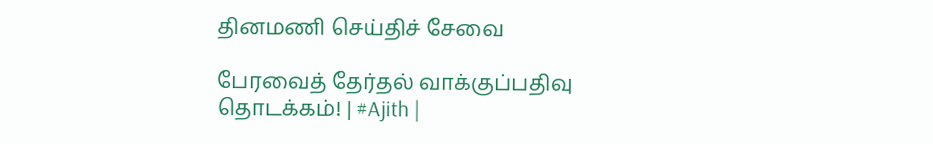தினமணி செய்திச் சேவை

பேரவைத் தேர்தல் வாக்குப்பதிவு தொடக்கம்! | #Ajith |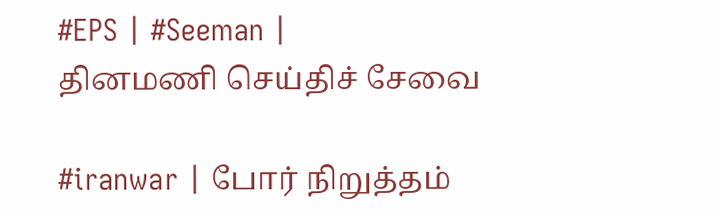#EPS | #Seeman |
தினமணி செய்திச் சேவை

#iranwar | போர் நிறுத்தம்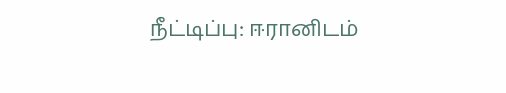நீட்டிப்பு: ஈரானிடம்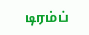டிரம்ப்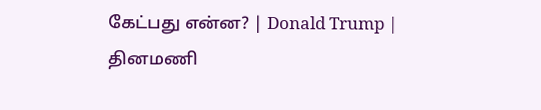கேட்பது என்ன? | Donald Trump |
தினமணி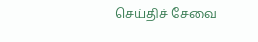செய்திச் சேவை